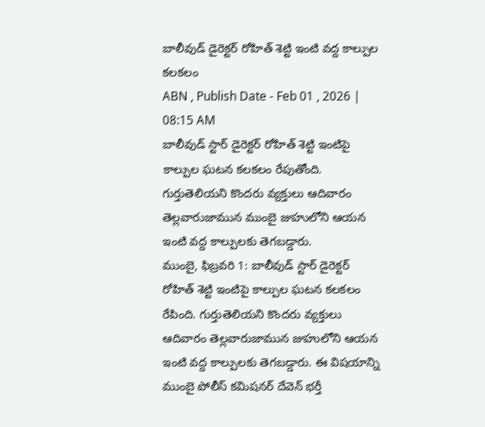బాలీవుడ్ డైరెక్టర్ రోహిత్ శెట్టి ఇంటి వద్ద కాల్పుల కలకలం
ABN , Publish Date - Feb 01 , 2026 | 08:15 AM
బాలీవుడ్ స్టార్ డైరెక్టర్ రోహిత్ శెట్టి ఇంటిపై కాల్పుల ఘటన కలకలం రేపుతోంది. గుర్తుతెలియని కొందరు వ్యక్తులు ఆదివారం తెల్లవారుజామున ముంబై జుహులోని ఆయన ఇంటి వద్ద కాల్పులకు తెగబడ్డారు.
ముంబై, ఫిబ్రవరి 1: బాలీవుడ్ స్టార్ డైరెక్టర్ రోహిత్ శెట్టి ఇంటిపై కాల్పుల ఘటన కలకలం రేపింది. గుర్తుతెలియని కొందరు వ్యక్తులు ఆదివారం తెల్లవారుజామున జుహులోని ఆయన ఇంటి వద్ద కాల్పులకు తెగబడ్డారు. ఈ విషయాన్ని ముంబై పోలీస్ కమిషనర్ దేవెన్ భర్తీ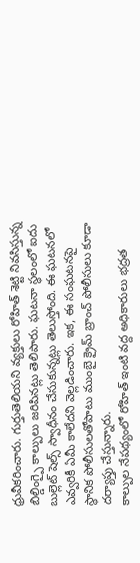ధ్రువీకరించారు. గుర్తుతెలియని వ్యక్తులు రోహిత్ శెట్టి నివసిస్తున్న బిల్డింగ్పై కాల్పులు జరిపినట్లు తెలిపారు. ఘటనా స్థలంలో ఐదు బుల్లెట్ షెల్స్ స్వాధీనం చేసుకున్నట్లు తెలుస్తోంది. ఈ ఘటనలో ఎవ్వరికీ ఏమీ కాలేదని వెల్లడించారు. ఇక, ఈ సంఘటనపై స్థానిక పోలీసులతోపాటు ముంబై క్రైమ్ బ్రాంచ్ పోలీసులు కూడా దర్యాప్తు చేస్తున్నారు.
కాల్పుల నేపథ్యంలో రోహిత్ ఇంటి వద్ద అధికారులు భద్రత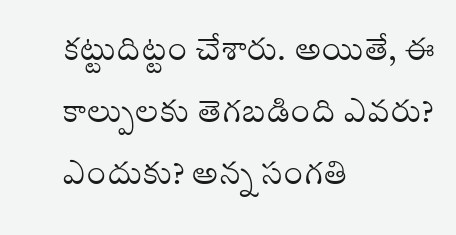కట్టుదిట్టం చేశారు. అయితే, ఈ కాల్పులకు తెగబడింది ఎవరు? ఎందుకు? అన్న సంగతి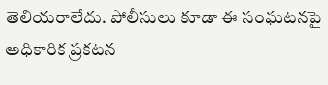తెలియరాలేదు. పోలీసులు కూడా ఈ సంఘటనపై అధికారిక ప్రకటన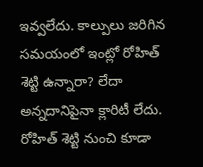ఇవ్వలేదు. కాల్పులు జరిగిన సమయంలో ఇంట్లో రోహిత్ శెట్టి ఉన్నారా? లేదా అన్నదానిపైనా క్లారిటీ లేదు. రోహిత్ శెట్టి నుంచి కూడా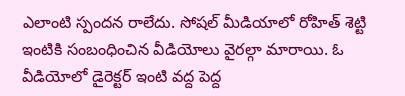ఎలాంటి స్పందన రాలేదు. సోషల్ మీడియాలో రోహిత్ శెట్టి ఇంటికి సంబంధించిన వీడియోలు వైరల్గా మారాయి. ఓ వీడియోలో డైరెక్టర్ ఇంటి వద్ద పెద్ద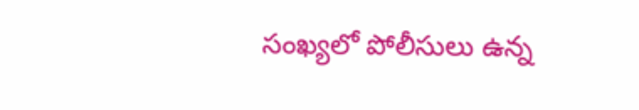సంఖ్యలో పోలీసులు ఉన్న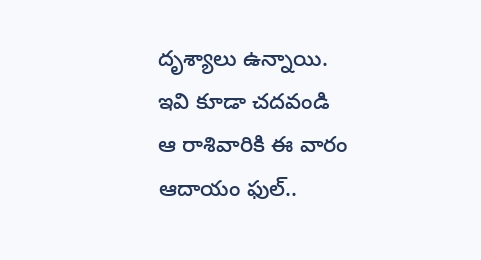దృశ్యాలు ఉన్నాయి.
ఇవి కూడా చదవండి
ఆ రాశివారికి ఈ వారం ఆదాయం ఫుల్..